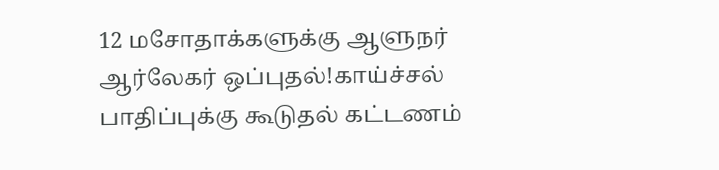12 மசோதாக்களுக்கு ஆளுநர் ஆர்லேகர் ஒப்புதல்!காய்ச்சல் பாதிப்புக்கு கூடுதல் கட்டணம்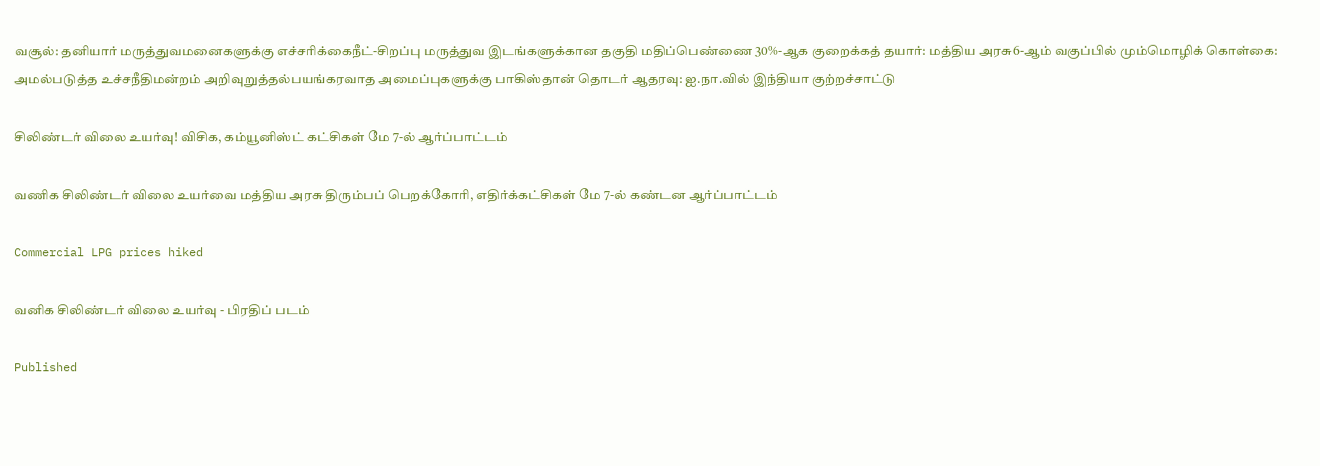வசூல்: தனியார் மருத்துவமனைகளுக்கு எச்சரிக்கைநீட்-சிறப்பு மருத்துவ இடங்களுக்கான தகுதி மதிப்பெண்ணை 30%-ஆக குறைக்கத் தயார்: மத்திய அரசு6-ஆம் வகுப்பில் மும்மொழிக் கொள்கை: அமல்படுத்த உச்சநீதிமன்றம் அறிவுறுத்தல்பயங்கரவாத அமைப்புகளுக்கு பாகிஸ்தான் தொடர் ஆதரவு: ஐ.நா.வில் இந்தியா குற்றச்சாட்டு

சிலிண்டர் விலை உயர்வு! விசிக, கம்யூனிஸ்ட் கட்சிகள் மே 7-ல் ஆர்ப்பாட்டம்

வணிக சிலிண்டர் விலை உயர்வை மத்திய அரசு திரும்பப் பெறக்கோரி, எதிர்க்கட்சிகள் மே 7-ல் கண்டன ஆர்ப்பாட்டம்

Commercial LPG prices hiked

வனிக சிலிண்டர் விலை உயர்வு - பிரதிப் படம்

Published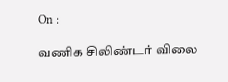On :

வணிக சிலிண்டர் விலை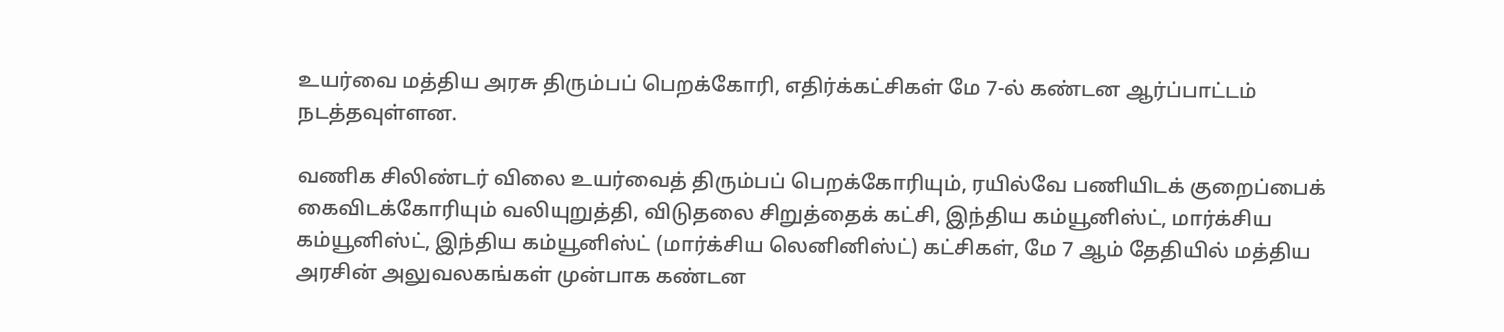உயர்வை மத்திய அரசு திரும்பப் பெறக்கோரி, எதிர்க்கட்சிகள் மே 7-ல் கண்டன ஆர்ப்பாட்டம் நடத்தவுள்ளன.

வணிக சிலிண்டர் விலை உயர்வைத் திரும்பப் பெறக்கோரியும், ரயில்வே பணியிடக் குறைப்பைக் கைவிடக்கோரியும் வலியுறுத்தி, விடுதலை சிறுத்தைக் கட்சி, இந்திய கம்யூனிஸ்ட், மார்க்சிய கம்யூனிஸ்ட், இந்திய கம்யூனிஸ்ட் (மார்க்சிய லெனினிஸ்ட்) கட்சிகள், மே 7 ஆம் தேதியில் மத்திய அரசின் அலுவலகங்கள் முன்பாக கண்டன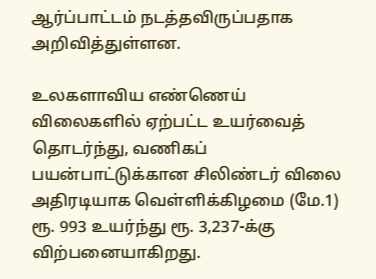ஆர்ப்பாட்டம் நடத்தவிருப்பதாக அறிவித்துள்ளன.

உலகளாவிய எண்ணெய் விலைகளில் ஏற்பட்ட உயர்வைத் தொடர்ந்து, வணிகப் பயன்பாட்டுக்கான சிலிண்டர் விலை அதிரடியாக வெள்ளிக்கிழமை (மே.1) ரூ. 993 உயர்ந்து ரூ. 3,237-க்கு விற்பனையாகிறது.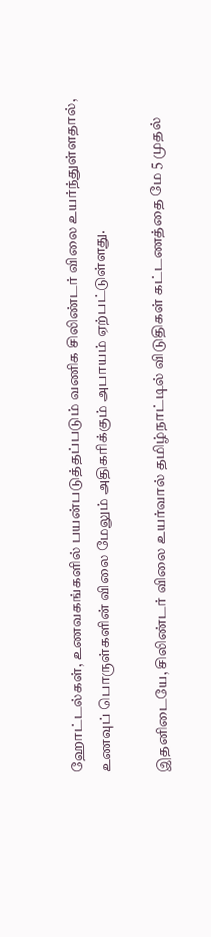ஹோட்டல்கள், உணவகங்களில் பயன்படுத்தப்படும் வணிக சிலிண்டர் விலை உயர்ந்துள்ளதால், உணவுப் பொருள்களின் விலை மேலும் அதிகரிக்கும் அபாயம் ஏற்பட்டுள்ளது.

இதனிடையே, சிலிண்டர் விலை உயர்வால் தமிழ்நாட்டில் விடுதிகள் கட்டணத்தை மே 5 முதல்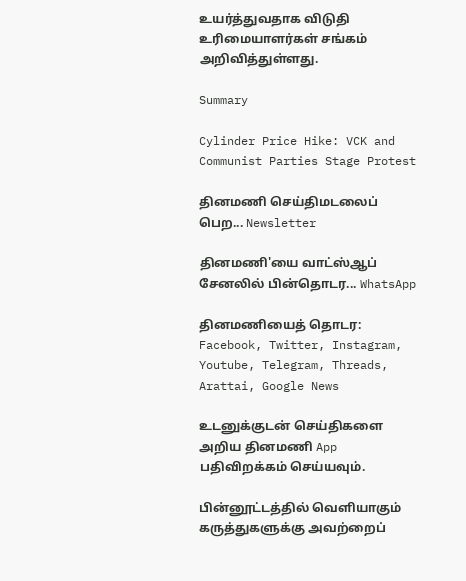உயர்த்துவதாக விடுதி உரிமையாளர்கள் சங்கம் அறிவித்துள்ளது.

Summary

Cylinder Price Hike: VCK and Communist Parties Stage Protest

தினமணி செய்திமடலைப் பெற... Newsletter

தினமணி'யை வாட்ஸ்ஆப் சேனலில் பின்தொடர... WhatsApp

தினமணியைத் தொடர: Facebook, Twitter, Instagram, Youtube, Telegram, Threads, Arattai, Google News

உடனுக்குடன் செய்திகளை அறிய தினமணி App பதிவிறக்கம் செய்யவும்.

பின்னூட்டத்தில் வெளியாகும் கருத்துகளுக்கு அவற்றைப்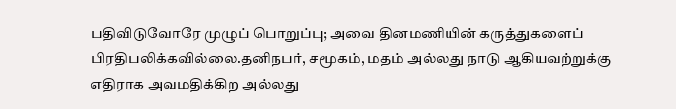பதிவிடுவோரே முழுப் பொறுப்பு; அவை தினமணியின் கருத்துகளைப் பிரதிபலிக்கவில்லை.தனிநபர், சமூகம், மதம் அல்லது நாடு ஆகியவற்றுக்கு எதிராக அவமதிக்கிற அல்லது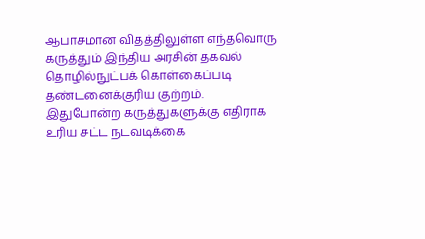ஆபாசமான விதத்திலுள்ள எந்தவொரு கருத்தும் இந்திய அரசின் தகவல் தொழில்நுட்பக் கொள்கைப்படி தண்டனைக்குரிய குற்றம். இதுபோன்ற கருத்துகளுக்கு எதிராக உரிய சட்ட நடவடிக்கை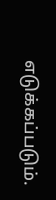எடுக்கப்படும்.